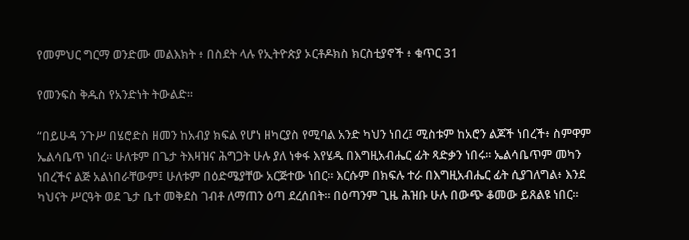የመምህር ግርማ ወንድሙ መልእክት ፥ በስደት ላሉ የኢትዮጵያ ኦርቶዶክስ ክርስቲያኖች ፥ ቁጥር 31

የመንፍስ ቅዱስ የአንድነት ትውልድ።

“በይሁዳ ንጉሥ በሄሮድስ ዘመን ከአብያ ክፍል የሆነ ዘካርያስ የሚባል አንድ ካህን ነበረ፤ ሚስቱም ከአሮን ልጆች ነበረች፥ ስምዋም ኤልሳቤጥ ነበረ። ሁለቱም በጌታ ትእዛዝና ሕግጋት ሁሉ ያለ ነቀፋ እየሄዱ በእግዚአብሔር ፊት ጻድቃን ነበሩ። ኤልሳቤጥም መካን ነበረችና ልጅ አልነበራቸውም፤ ሁለቱም በዕድሜያቸው አርጅተው ነበር። እርሱም በክፍሉ ተራ በእግዚአብሔር ፊት ሲያገለግል፥ እንደ ካህናት ሥርዓት ወደ ጌታ ቤተ መቅደስ ገብቶ ለማጠን ዕጣ ደረሰበት። በዕጣንም ጊዜ ሕዝቡ ሁሉ በውጭ ቆመው ይጸልዩ ነበር።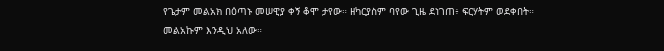የጌታም መልአክ በዕጣኑ መሠዊያ ቀኝ ቆሞ ታየው። ዘካርያስም ባየው ጊዜ ደነገጠ፥ ፍርሃትም ወደቀበት። መልአኩም እንዲህ አለው።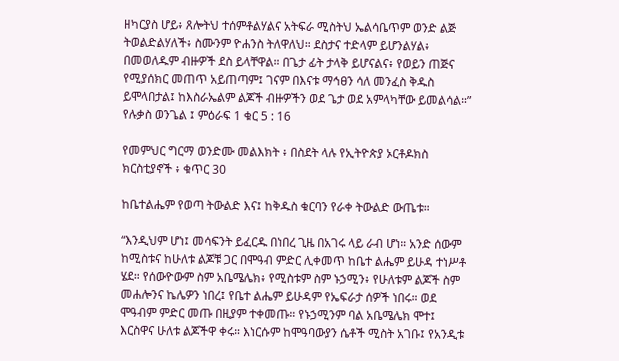ዘካርያስ ሆይ፥ ጸሎትህ ተሰምቶልሃልና አትፍራ ሚስትህ ኤልሳቤጥም ወንድ ልጅ ትወልድልሃለች፥ ስሙንም ዮሐንስ ትለዋለህ። ደስታና ተድላም ይሆንልሃል፥ በመወለዱም ብዙዎች ደስ ይላቸዋል። በጌታ ፊት ታላቅ ይሆናልና፥ የወይን ጠጅና የሚያሰክር መጠጥ አይጠጣም፤ ገናም በእናቱ ማኅፀን ሳለ መንፈስ ቅዱስ ይሞላበታል፤ ከእስራኤልም ልጆች ብዙዎችን ወደ ጌታ ወደ አምላካቸው ይመልሳል።” የሉቃስ ወንጌል ፤ ምዕራፍ 1 ቁር 5 : 16

የመምህር ግርማ ወንድሙ መልእክት ፥ በስደት ላሉ የኢትዮጵያ ኦርቶዶክስ ክርስቲያኖች ፥ ቁጥር 30

ከቤተልሔም የወጣ ትውልድ እና፤ ከቅዱስ ቁርባን የራቀ ትውልድ ውጤቱ።

“እንዲህም ሆነ፤ መሳፍንት ይፈርዱ በነበረ ጊዜ በአገሩ ላይ ራብ ሆነ። አንድ ሰውም ከሚስቱና ከሁለቱ ልጆቹ ጋር በሞዓብ ምድር ሊቀመጥ ከቤተ ልሔም ይሁዳ ተነሥቶ ሄደ። የሰውዮውም ስም አቤሜሌክ፥ የሚስቱም ስም ኑኃሚን፥ የሁለቱም ልጆች ስም መሐሎንና ኬሌዎን ነበረ፤ የቤተ ልሔም ይሁዳም የኤፍራታ ሰዎች ነበሩ። ወደ ሞዓብም ምድር መጡ በዚያም ተቀመጡ። የኑኃሚንም ባል አቤሜሌክ ሞተ፤ እርስዋና ሁለቱ ልጆችዋ ቀሩ። እነርሱም ከሞዓባውያን ሴቶች ሚስት አገቡ፤ የአንዲቱ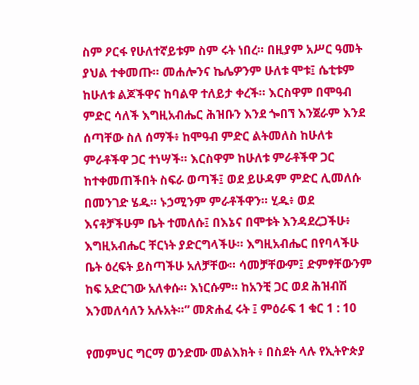ስም ዖርፋ የሁለተኛይቱም ስም ሩት ነበረ። በዚያም አሥር ዓመት ያህል ተቀመጡ። መሐሎንና ኬሌዎንም ሁለቱ ሞቱ፤ ሴቲቱም ከሁለቱ ልጆችዋና ከባልዋ ተለይታ ቀረች። እርስዋም በሞዓብ ምድር ሳለች እግዚአብሔር ሕዝቡን እንደ ጐበኘ እንጀራም እንደ ሰጣቸው ስለ ሰማች፥ ከሞዓብ ምድር ልትመለስ ከሁለቱ ምራቶችዋ ጋር ተነሣች። እርስዋም ከሁለቱ ምራቶችዋ ጋር ከተቀመጠችበት ስፍራ ወጣች፤ ወደ ይሁዳም ምድር ሊመለሱ በመንገድ ሄዱ። ኑኃሚንም ምራቶችዋን። ሂዱ፥ ወደ እናቶቻችሁም ቤት ተመለሱ፤ በእኔና በሞቱት እንዳደረጋችሁ፥ እግዚአብሔር ቸርነት ያድርግላችሁ። እግዚአብሔር በየባላችሁ ቤት ዕረፍት ይስጣችሁ አለቻቸው። ሳመቻቸውም፤ ድምፃቸውንም ከፍ አድርገው አለቀሱ። እነርሱም። ከአንቺ ጋር ወደ ሕዝብሽ እንመለሳለን አሉአት።” መጽሐፈ ሩት ፤ ምዕራፍ 1 ቁር 1 : 10

የመምህር ግርማ ወንድሙ መልእክት ፥ በስደት ላሉ የኢትዮጵያ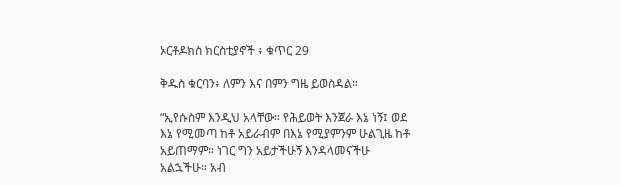ኦርቶዶክስ ክርስቲያኖች ፥ ቁጥር 29

ቅዱስ ቁርባን፥ ለምን እና በምን ግዜ ይወስዳል።

“ኢየሱስም እንዲህ አላቸው። የሕይወት እንጀራ እኔ ነኝ፤ ወደ እኔ የሚመጣ ከቶ አይራብም በእኔ የሚያምንም ሁልጊዜ ከቶ አይጠማም። ነገር ግን አይታችሁኝ እንዳላመናችሁ አልኋችሁ። አብ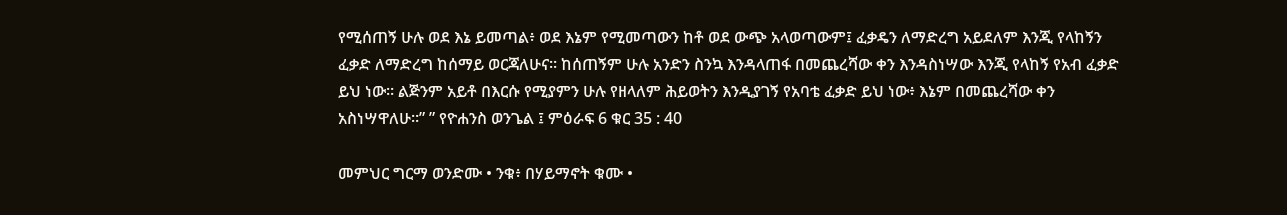የሚሰጠኝ ሁሉ ወደ እኔ ይመጣል፥ ወደ እኔም የሚመጣውን ከቶ ወደ ውጭ አላወጣውም፤ ፈቃዴን ለማድረግ አይደለም እንጂ የላከኝን ፈቃድ ለማድረግ ከሰማይ ወርጃለሁና። ከሰጠኝም ሁሉ አንድን ስንኳ እንዳላጠፋ በመጨረሻው ቀን እንዳስነሣው እንጂ የላከኝ የአብ ፈቃድ ይህ ነው። ልጅንም አይቶ በእርሱ የሚያምን ሁሉ የዘላለም ሕይወትን እንዲያገኝ የአባቴ ፈቃድ ይህ ነው፥ እኔም በመጨረሻው ቀን አስነሣዋለሁ።” ” የዮሐንስ ወንጌል ፤ ምዕራፍ 6 ቁር 35 : 40

መምህር ግርማ ወንድሙ • ንቁ፥ በሃይማኖት ቁሙ •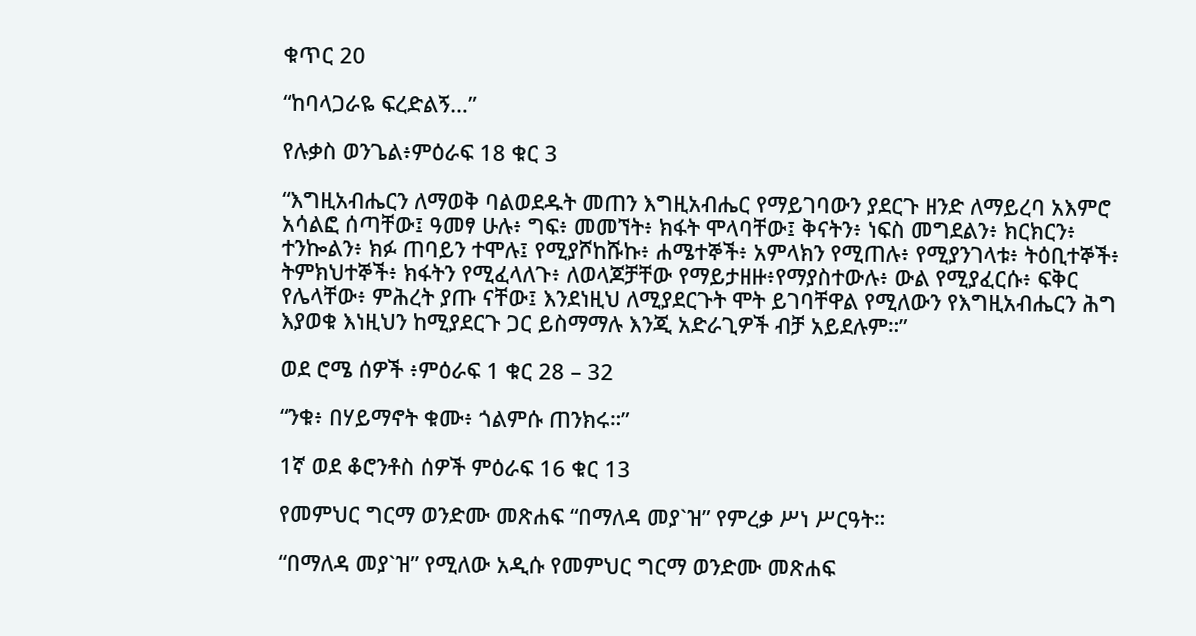ቁጥር 20

“ከባላጋራዬ ፍረድልኝ…”

የሉቃስ ወንጌል፥ምዕራፍ 18 ቁር 3

“እግዚአብሔርን ለማወቅ ባልወደዱት መጠን እግዚአብሔር የማይገባውን ያደርጉ ዘንድ ለማይረባ አእምሮ አሳልፎ ሰጣቸው፤ ዓመፃ ሁሉ፥ ግፍ፥ መመኘት፥ ክፋት ሞላባቸው፤ ቅናትን፥ ነፍስ መግደልን፥ ክርክርን፥ ተንኰልን፥ ክፉ ጠባይን ተሞሉ፤ የሚያሾከሹኩ፥ ሐሜተኞች፥ አምላክን የሚጠሉ፥ የሚያንገላቱ፥ ትዕቢተኞች፥ ትምክህተኞች፥ ክፋትን የሚፈላለጉ፥ ለወላጆቻቸው የማይታዘዙ፥የማያስተውሉ፥ ውል የሚያፈርሱ፥ ፍቅር የሌላቸው፥ ምሕረት ያጡ ናቸው፤ እንደነዚህ ለሚያደርጉት ሞት ይገባቸዋል የሚለውን የእግዚአብሔርን ሕግ እያወቁ እነዚህን ከሚያደርጉ ጋር ይስማማሉ እንጂ አድራጊዎች ብቻ አይደሉም።”

ወደ ሮሜ ሰዎች ፥ምዕራፍ 1 ቁር 28 – 32

“ንቁ፥ በሃይማኖት ቁሙ፥ ጎልምሱ ጠንክሩ።”

1ኛ ወደ ቆሮንቶስ ሰዎች ምዕራፍ 16 ቁር 13

የመምህር ግርማ ወንድሙ መጽሐፍ “በማለዳ መያ`ዝ” የምረቃ ሥነ ሥርዓት።

“በማለዳ መያ`ዝ” የሚለው አዲሱ የመምህር ግርማ ወንድሙ መጽሐፍ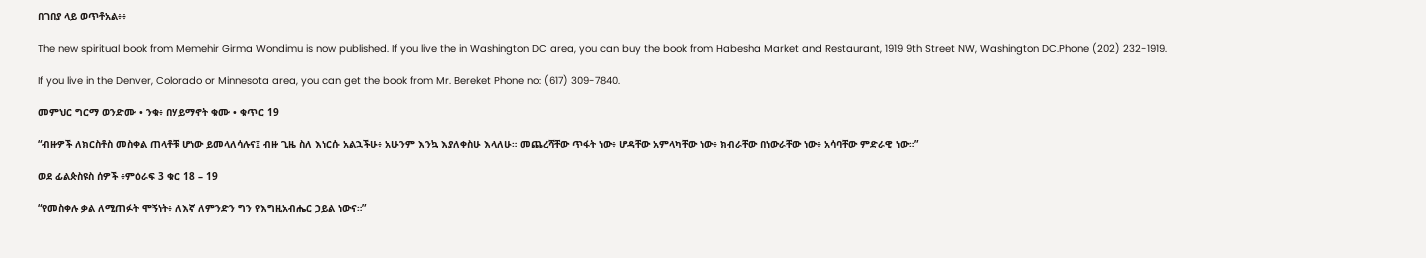በገበያ ላይ ወጥቶአል፥፥

The new spiritual book from Memehir Girma Wondimu is now published. If you live the in Washington DC area, you can buy the book from Habesha Market and Restaurant, 1919 9th Street NW, Washington DC.Phone (202) 232-1919.

If you live in the Denver, Colorado or Minnesota area, you can get the book from Mr. Bereket Phone no: (617) 309-7840.

መምህር ግርማ ወንድሙ • ንቁ፥ በሃይማኖት ቁሙ • ቁጥር 19

“ብዙዎች ለክርስቶስ መስቀል ጠላቶቹ ሆነው ይመላለሳሉና፤ ብዙ ጊዜ ስለ እነርሱ አልኋችሁ፥ አሁንም እንኳ እያለቀስሁ እላለሁ። መጨረሻቸው ጥፋት ነው፥ ሆዳቸው አምላካቸው ነው፥ ክብራቸው በነውራቸው ነው፥ አሳባቸው ምድራዊ ነው።”

ወደ ፊልጵስዩስ ሰዎች ፥ምዕራፍ 3 ቁር 18 – 19

“የመስቀሉ ቃል ለሚጠፉት ሞኝነት፥ ለእኛ ለምንድን ግን የእግዚአብሔር ኃይል ነውና።”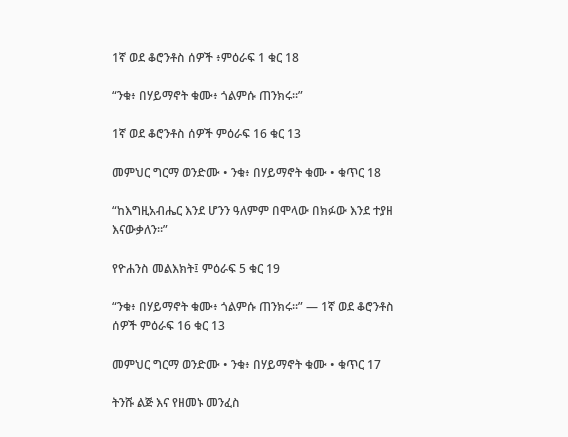1ኛ ወደ ቆሮንቶስ ሰዎች ፥ምዕራፍ 1 ቁር 18

“ንቁ፥ በሃይማኖት ቁሙ፥ ጎልምሱ ጠንክሩ።”

1ኛ ወደ ቆሮንቶስ ሰዎች ምዕራፍ 16 ቁር 13

መምህር ግርማ ወንድሙ • ንቁ፥ በሃይማኖት ቁሙ • ቁጥር 18

“ከእግዚአብሔር እንደ ሆንን ዓለምም በሞላው በክፉው እንደ ተያዘ እናውቃለን።”

የዮሐንስ መልእክት፤ ምዕራፍ 5 ቁር 19

“ንቁ፥ በሃይማኖት ቁሙ፥ ጎልምሱ ጠንክሩ።” — 1ኛ ወደ ቆሮንቶስ ሰዎች ምዕራፍ 16 ቁር 13

መምህር ግርማ ወንድሙ • ንቁ፥ በሃይማኖት ቁሙ • ቁጥር 17

ትንሹ ልጅ እና የዘመኑ መንፈስ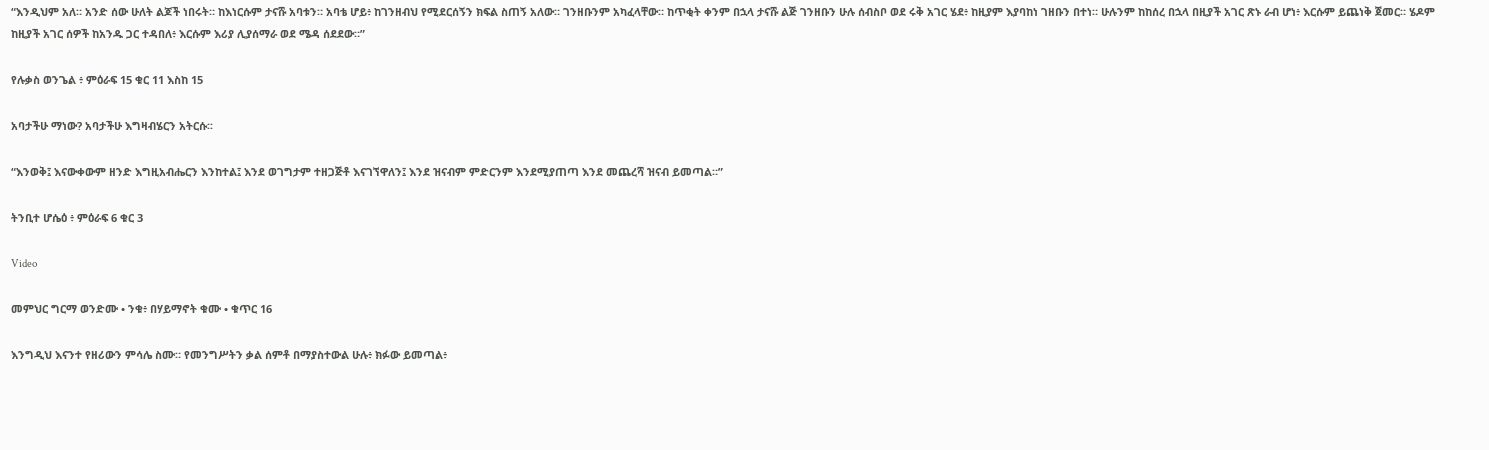“እንዲህም አለ። አንድ ሰው ሁለት ልጆች ነበሩት። ከእነርሱም ታናሹ አባቱን። አባቴ ሆይ፥ ከገንዘብህ የሚደርሰኝን ክፍል ስጠኝ አለው። ገንዘቡንም አካፈላቸው። ከጥቂት ቀንም በኋላ ታናሹ ልጅ ገንዘቡን ሁሉ ሰብስቦ ወደ ሩቅ አገር ሄደ፥ ከዚያም እያባከነ ገዘቡን በተነ። ሁሉንም ከከሰረ በኋላ በዚያች አገር ጽኑ ራብ ሆነ፥ እርሱም ይጨነቅ ጀመር። ሄዶም ከዚያች አገር ሰዎች ከአንዱ ጋር ተዳበለ፥ እርሱም እሪያ ሊያሰማራ ወደ ሜዳ ሰደደው።”

የሉቃስ ወንጌል ፥ ምዕራፍ 15 ቁር 11 እስከ 15

አባታችሁ ማነው? አባታችሁ እግዛብሄርን አትርሱ፡፡

“እንወቅ፤ እናውቀውም ዘንድ እግዚአብሔርን እንከተል፤ እንደ ወገግታም ተዘጋጅቶ እናገኘዋለን፤ እንደ ዝናብም ምድርንም እንደሚያጠጣ እንደ መጨረሻ ዝናብ ይመጣል።”

ትንቢተ ሆሴዕ ፥ ምዕራፍ 6 ቁር 3

Video

መምህር ግርማ ወንድሙ • ንቁ፥ በሃይማኖት ቁሙ • ቁጥር 16

እንግዲህ እናንተ የዘሪውን ምሳሌ ስሙ። የመንግሥትን ቃል ሰምቶ በማያስተውል ሁሉ፥ ክፉው ይመጣል፥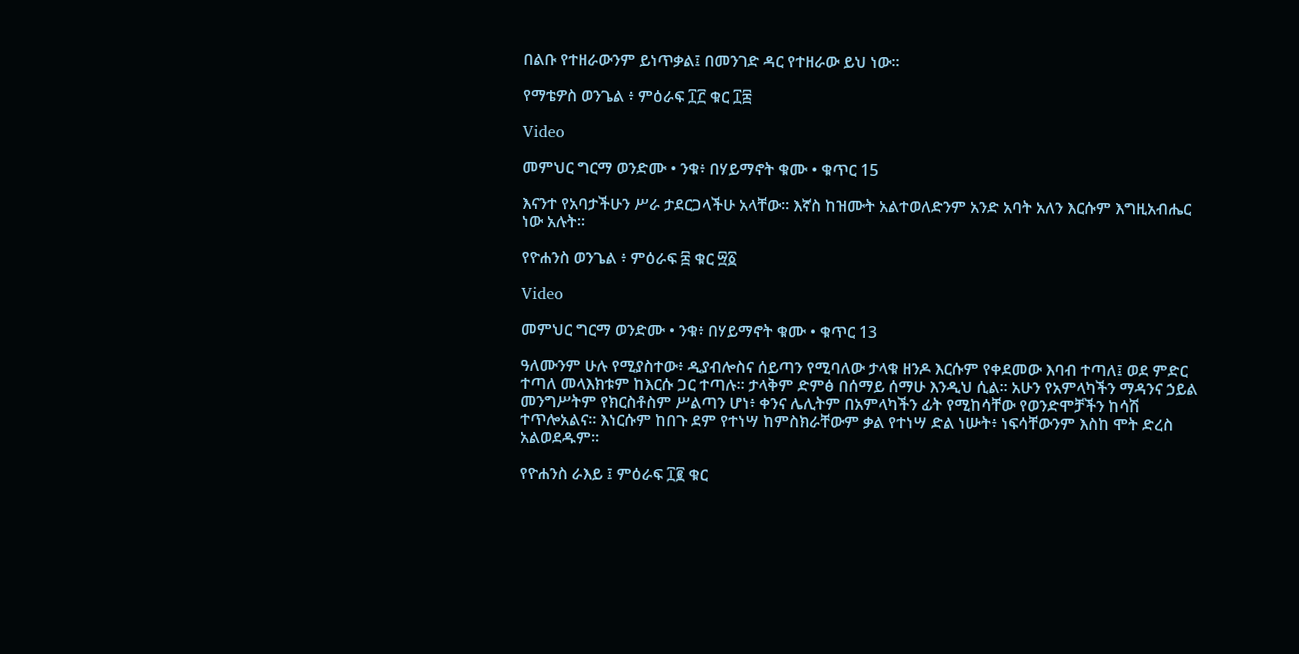በልቡ የተዘራውንም ይነጥቃል፤ በመንገድ ዳር የተዘራው ይህ ነው።

የማቴዎስ ወንጌል ፥ ምዕራፍ ፲፫ ቁር ፲፰

Video

መምህር ግርማ ወንድሙ • ንቁ፥ በሃይማኖት ቁሙ • ቁጥር 15

እናንተ የአባታችሁን ሥራ ታደርጋላችሁ አላቸው። እኛስ ከዝሙት አልተወለድንም አንድ አባት አለን እርሱም እግዚአብሔር ነው አሉት።

የዮሐንስ ወንጌል ፥ ምዕራፍ ፰ ቁር ፵፩

Video

መምህር ግርማ ወንድሙ • ንቁ፥ በሃይማኖት ቁሙ • ቁጥር 13

ዓለሙንም ሁሉ የሚያስተው፥ ዲያብሎስና ሰይጣን የሚባለው ታላቁ ዘንዶ እርሱም የቀደመው እባብ ተጣለ፤ ወደ ምድር ተጣለ መላእክቱም ከእርሱ ጋር ተጣሉ። ታላቅም ድምፅ በሰማይ ሰማሁ እንዲህ ሲል። አሁን የአምላካችን ማዳንና ኃይል መንግሥትም የክርስቶስም ሥልጣን ሆነ፥ ቀንና ሌሊትም በአምላካችን ፊት የሚከሳቸው የወንድሞቻችን ከሳሽ ተጥሎአልና። እነርሱም ከበጉ ደም የተነሣ ከምስክራቸውም ቃል የተነሣ ድል ነሡት፥ ነፍሳቸውንም እስከ ሞት ድረስ አልወደዱም።

የዮሐንስ ራእይ ፤ ምዕራፍ ፲፪ ቁር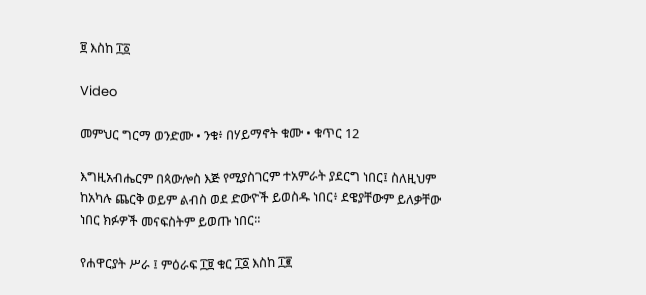፱ እስከ ፲፩

Video

መምህር ግርማ ወንድሙ • ንቁ፥ በሃይማኖት ቁሙ • ቁጥር 12

እግዚአብሔርም በጳውሎስ እጅ የሚያስገርም ተአምራት ያደርግ ነበር፤ ስለዚህም ከአካሉ ጨርቅ ወይም ልብስ ወደ ድውዮች ይወስዱ ነበር፥ ደዌያቸውም ይለቃቸው ነበር ክፉዎች መናፍስትም ይወጡ ነበር።

የሐዋርያት ሥራ ፤ ምዕራፍ ፲፱ ቁር ፲፩ እስከ ፲፪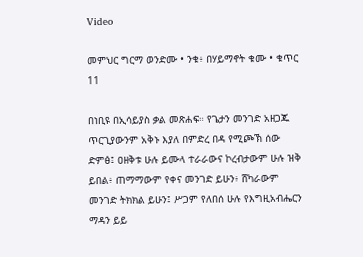Video

መምህር ግርማ ወንድሙ • ንቁ፥ በሃይማኖት ቁሙ • ቁጥር 11

በነቢዩ በኢሳይያስ ቃል መጽሐፍ። የጌታን መንገድ አዘጋጁ ጥርጊያውንም አቅኑ እያለ በምድረ በዳ የሚጮኽ ሰው ድምፅ፤ ዐዘቅቱ ሁሉ ይሙላ ተራራውና ኮረብታውም ሁሉ ዝቅ ይበል፥ ጠማማውም የቀና መንገድ ይሁን፥ ሸካራውም መንገድ ትክክል ይሁን፤ ሥጋም የለበሰ ሁሉ የእግዚአብሔርን ማዳን ይይ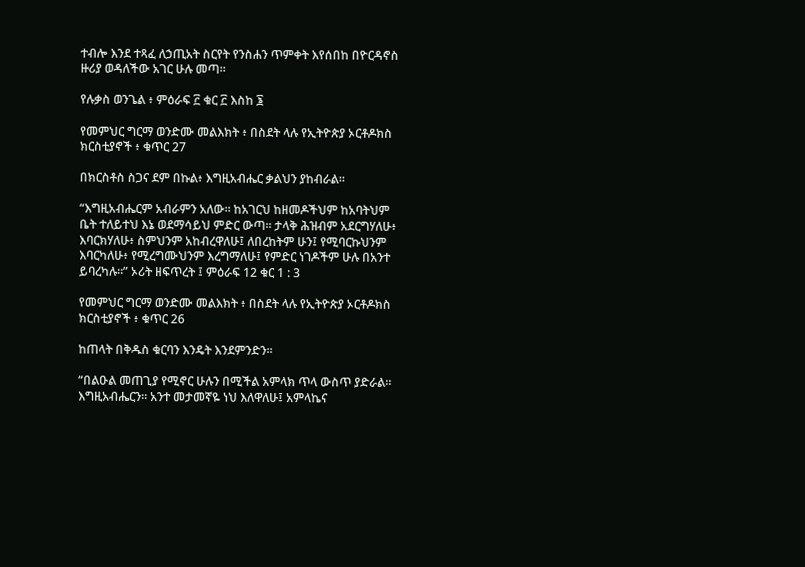ተብሎ እንደ ተጻፈ ለኃጢአት ስርየት የንስሐን ጥምቀት እየሰበከ በዮርዳኖስ ዙሪያ ወዳለችው አገር ሁሉ መጣ።

የሉቃስ ወንጌል ፥ ምዕራፍ ፫ ቁር ፫ እስከ ፮

የመምህር ግርማ ወንድሙ መልእክት ፥ በስደት ላሉ የኢትዮጵያ ኦርቶዶክስ ክርስቲያኖች ፥ ቁጥር 27

በክርስቶስ ስጋና ደም በኩል፥ እግዚአብሔር ቃልህን ያከብራል።

“እግዚአብሔርም አብራምን አለው። ከአገርህ ከዘመዶችህም ከአባትህም ቤት ተለይተህ እኔ ወደማሳይህ ምድር ውጣ። ታላቅ ሕዝብም አደርግሃለሁ፥ እባርክሃለሁ፥ ስምህንም አከብረዋለሁ፤ ለበረከትም ሁን፤ የሚባርኩህንም እባርካለሁ፥ የሚረግሙህንም እረግማለሁ፤ የምድር ነገዶችም ሁሉ በአንተ ይባረካሉ።” ኦሪት ዘፍጥረት ፤ ምዕራፍ 12 ቁር 1 : 3

የመምህር ግርማ ወንድሙ መልእክት ፥ በስደት ላሉ የኢትዮጵያ ኦርቶዶክስ ክርስቲያኖች ፥ ቁጥር 26

ከጠላት በቅዱስ ቁርባን እንዴት እንደምንድን፡፡

“በልዑል መጠጊያ የሚኖር ሁሉን በሚችል አምላክ ጥላ ውስጥ ያድራል። እግዚአብሔርን። አንተ መታመኛዬ ነህ እለዋለሁ፤ አምላኬና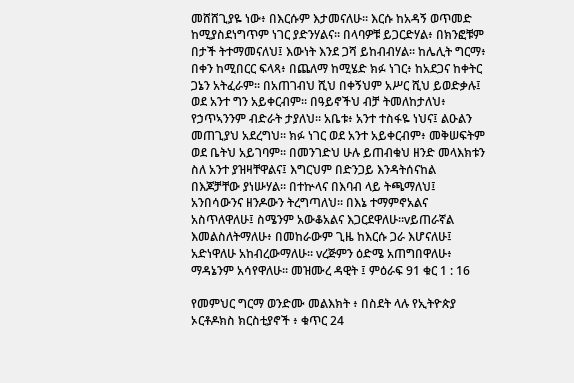መሸሸጊያዬ ነው፥ በእርሱም እታመናለሁ። እርሱ ከአዳኝ ወጥመድ ከሚያስደነግጥም ነገር ያድንሃልና። በላባዎቹ ይጋርድሃል፥ በክንፎቹም በታች ትተማመናለህ፤ እውነት እንደ ጋሻ ይከብብሃል። ከሌሊት ግርማ፥ በቀን ከሚበርር ፍላጻ፥ በጨለማ ከሚሄድ ክፉ ነገር፥ ከአደጋና ከቀትር ጋኔን አትፈራም። በአጠገብህ ሺህ በቀኝህም አሥር ሺህ ይወድቃሉ፤ ወደ አንተ ግን አይቀርብም። በዓይኖችህ ብቻ ትመለከታለህ፥ የኃጥኣንንም ብድራት ታያለህ። አቤቱ፥ አንተ ተስፋዬ ነህና፤ ልዑልን መጠጊያህ አደረግህ። ክፉ ነገር ወደ አንተ አይቀርብም፥ መቅሠፍትም ወደ ቤትህ አይገባም። በመንገድህ ሁሉ ይጠብቁህ ዘንድ መላእክቱን ስለ አንተ ያዝዛቸዋልና፤ እግርህም በድንጋይ እንዳትሰናከል በእጆቻቸው ያነሡሃል። በተኵላና በእባብ ላይ ትጫማለህ፤ አንበሳውንና ዘንዶውን ትረግጣለህ። በእኔ ተማምኖአልና አስጥለዋለሁ፤ ስሜንም አውቆአልና እጋርደዋለሁ።vይጠራኛል እመልስለትማለሁ፥ በመከራውም ጊዜ ከእርሱ ጋራ እሆናለሁ፤ አድነዋለሁ አከብረውማለሁ። vረጅምን ዕድሜ አጠግበዋለሁ፥ ማዳኔንም አሳየዋለሁ። መዝሙረ ዳዊት ፤ ምዕራፍ 91 ቁር 1 : 16

የመምህር ግርማ ወንድሙ መልእክት ፥ በስደት ላሉ የኢትዮጵያ ኦርቶዶክስ ክርስቲያኖች ፥ ቁጥር 24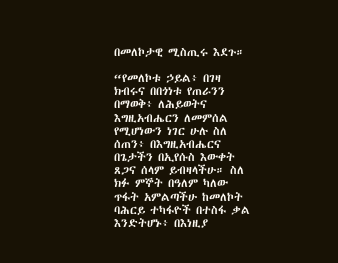በመለኮታዊ ሚስጢሩ እደጉ።

“የመለኮቱ ኃይል፥ በገዛ ክብሩና በበጎነቱ የጠራንን በማወቅ፥ ለሕይወትና እግዚአብሔርን ለመምሰል የሚሆነውን ነገር ሁሉ ስለ ሰጠን፥ በእግዚአብሔርና በጌታችን በኢየሱስ እውቀት ጸጋና ሰላም ይብዛላችሁ። ስለ ክፉ ምኞት በዓለም ካለው ጥፋት አምልጣችሁ ከመለኮት ባሕርይ ተካፋዮች በተስፋ ቃል እንድትሆኑ፥ በእነዚያ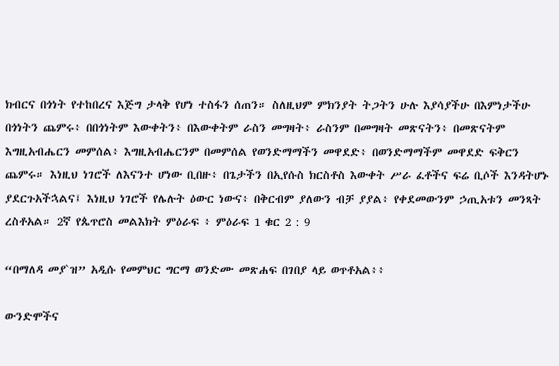ክብርና በጎነት የተከበረና እጅግ ታላቅ የሆነ ተስፋን ሰጠን። ስለዚህም ምክንያት ትጋትን ሁሉ እያሳያችሁ በእምነታችሁ በጎነትን ጨምሩ፥ በበጎነትም እውቀትን፥ በእውቀትም ራስን መግዛት፥ ራስንም በመግዛት መጽናትን፥ በመጽናትም እግዚአብሔርን መምሰል፥ እግዚአብሔርንም በመምሰል የወንድማማችን መዋደድ፥ በወንድማማችም መዋደድ ፍቅርን ጨምሩ። እነዚህ ነገሮች ለእናንተ ሆነው ቢበዙ፥ በጌታችን በኢየሱስ ክርስቶስ እውቀት ሥራ ፈቶችና ፍሬ ቢሶች እንዳትሆኑ ያደርጉአችኋልና፤ እነዚህ ነገሮች የሌሉት ዕውር ነውና፥ በቅርብም ያለውን ብቻ ያያል፥ የቀደመውንም ኃጢአቱን መንጻት ረስቶአል። 2ኛ የጴጥሮስ መልእክት ምዕራፍ ፥ ምዕራፍ 1 ቁር 2 : 9

“በማለዳ መያ`ዝ” አዲሱ የመምህር ግርማ ወንድሙ መጽሐፍ በገበያ ላይ ወጥቶአል፥፥

ውንድሞችና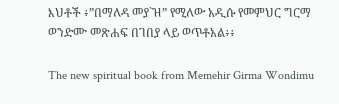እህቶች ፥”በማለዳ መያ`ዝ” የሚለው አዲሱ የመምህር ግርማ ወንድሙ መጽሐፍ በገበያ ላይ ወጥቶአል፥፥

The new spiritual book from Memehir Girma Wondimu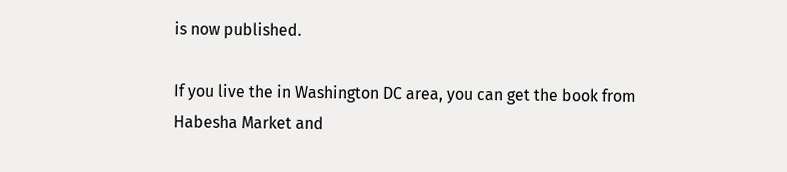is now published.

If you live the in Washington DC area, you can get the book from Habesha Market and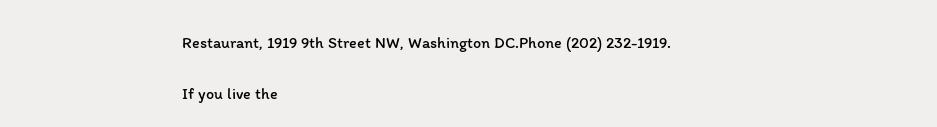Restaurant, 1919 9th Street NW, Washington DC.Phone (202) 232-1919.

If you live the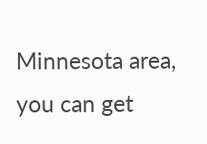Minnesota area, you can get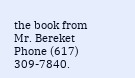the book from Mr. Bereket Phone (617) 309-7840.